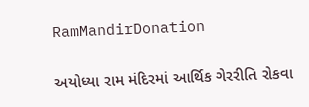RamMandirDonation

અયોધ્યા રામ મંદિરમાં આર્થિક ગેરરીતિ રોકવા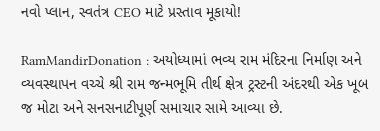નવો પ્લાન, સ્વતંત્ર CEO માટે પ્રસ્તાવ મૂકાયો!

RamMandirDonation : અયોધ્યામાં ભવ્ય રામ મંદિરના નિર્માણ અને વ્યવસ્થાપન વચ્ચે શ્રી રામ જન્મભૂમિ તીર્થ ક્ષેત્ર ટ્રસ્ટની અંદરથી એક ખૂબ જ મોટા અને સનસનાટીપૂર્ણ સમાચાર સામે આવ્યા છે.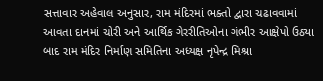સત્તાવાર અહેવાલ અનુસાર, રામ મંદિરમાં ભક્તો દ્વારા ચઢાવવામાં આવતા દાનમાં ચોરી અને આર્થિક ગેરરીતિઓના ગંભીર આક્ષેપો ઉઠ્યા બાદ રામ મંદિર નિર્માણ સમિતિના અધ્યક્ષ નૃપેન્દ્ર મિશ્રા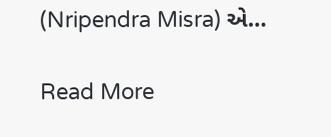(Nripendra Misra) એ…

Read More